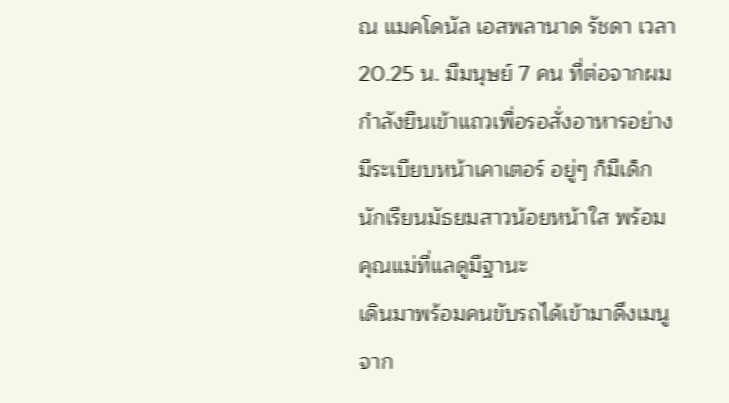ณ แมคโดนัล เอสพลานาด รัชดา เวลา 20.25 น. มีมนุษย์ 7 คน ที่ต่อจากผม กำลังยืนเข้าแถวเพื่อรอสั่งอาหารอย่างมีระเบียบหน้าเคาเตอร์ อยู่ๆ ก็มีเด็กนักเรียนมัธยมสาวน้อยหน้าใส พร้อมคุณแม่ที่แลดูมีฐานะ
เดินมาพร้อมคนขับรถได้เข้ามาดึงเมนูจาก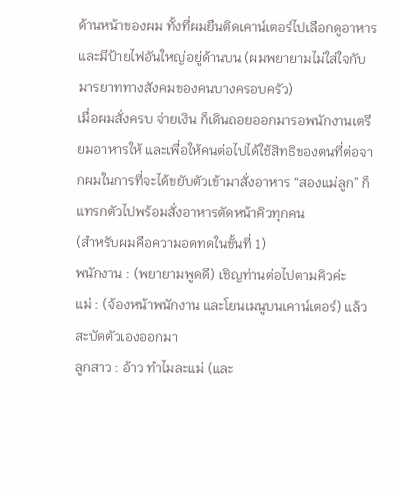ด้านหน้าของผม ทั้งที่ผมยืนติดเคาน์เตอร์ไปเลือกดูอาหาร และมีป้ายไฟอันใหญ่อยู่ด้านบน (ผมพยายามไม่ใส่ใจกับมารยาททางสังคมของคนบางครอบครัว)
เมื่อผมสั่งครบ จ่ายเงิน ก็เดินถอยออกมารอพนักงานเตรียมอาหารให้ และเพื่อให้คนต่อไปได้ใช้สิทธิของตนที่ต่อจากผมในการที่จะได้ขยับตัวเข้ามาสั่งอาหาร “สองแม่ลูก” ก็แทรกตัวไปพร้อมสั่งอาหารตัดหน้าคิวทุกคน
(สำหรับผมคือความอดทดในขั้นที่ 1)
พนักงาน : (พยายามพูดดี) เชิญท่านต่อไปตามคิวค่ะ
แม่ : (จ้องหน้าพนักงาน และโยนเมนูบนเคาน์เตอร์) แล้วสะบัดตัวเองออกมา
ลูกสาว : อ้าว ทำไมละแม่ (และ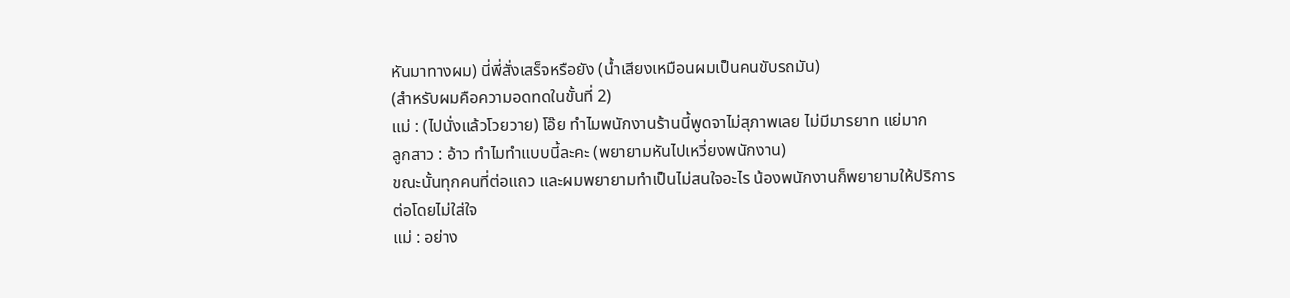หันมาทางผม) นี่พี่สั่งเสร็จหรือยัง (น้ำเสียงเหมือนผมเป็นคนขับรถมัน)
(สำหรับผมคือความอดทดในขั้นที่ 2)
แม่ : (ไปนั่งแล้วโวยวาย) โอ๊ย ทำไมพนักงานร้านนี้พูดจาไม่สุภาพเลย ไม่มีมารยาท แย่มาก
ลูกสาว : อ้าว ทำไมทำแบบนี้ละคะ (พยายามหันไปเหวี่ยงพนักงาน)
ขณะนั้นทุกคนที่ต่อแถว และผมพยายามทำเป็นไม่สนใจอะไร น้องพนักงานก็พยายามให้ปริการต่อโดยไม่ใส่ใจ
แม่ : อย่าง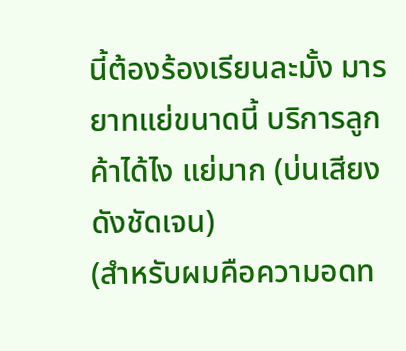นี้ต้องร้องเรียนละมั้ง มารยาทแย่ขนาดนี้ บริการลูกค้าได้ไง แย่มาก (บ่นเสียงดังชัดเจน)
(สำหรับผมคือความอดท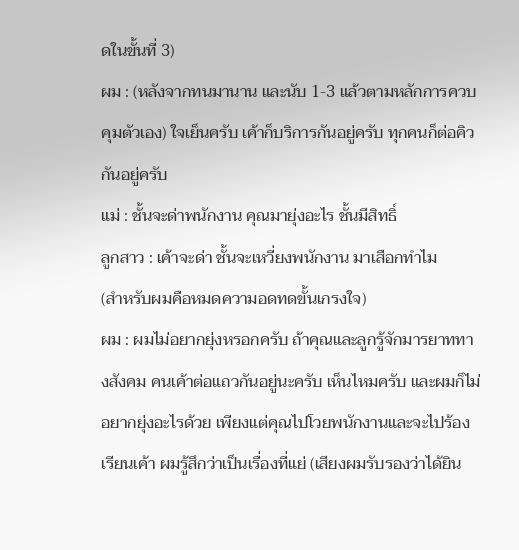ดในขั้นที่ 3)
ผม : (หลังจากทนมานาน และนับ 1-3 แล้วตามหลักการควบคุมตัวเอง) ใจเย็นครับ เค้าก็บริการกันอยู่ครับ ทุกคนก็ต่อคิวกันอยู่ครับ
แม่ : ชั้นจะด่าพนักงาน คุณมายุ่งอะไร ชั้นมีสิทธิ์
ลูกสาว : เค้าจะด่า ชั้นจะเหวี่ยงพนักงาน มาเสือกทำไม
(สำหรับผมคือหมดความอดทดขั้นเกรงใจ)
ผม : ผมไม่อยากยุ่งหรอกครับ ถ้าคุณและลูกรู้จักมารยาททางสังคม คนเค้าต่อแถวกันอยู่นะครับ เห็นไหมครับ และผมก็ไม่อยากยุ่งอะไรด้วย เพียงแต่คุณไปโวยพนักงานและจะไปร้องเรียนเค้า ผมรู้สึกว่าเป็นเรื่องที่แย่ (เสียงผมรับรองว่าได้ยิน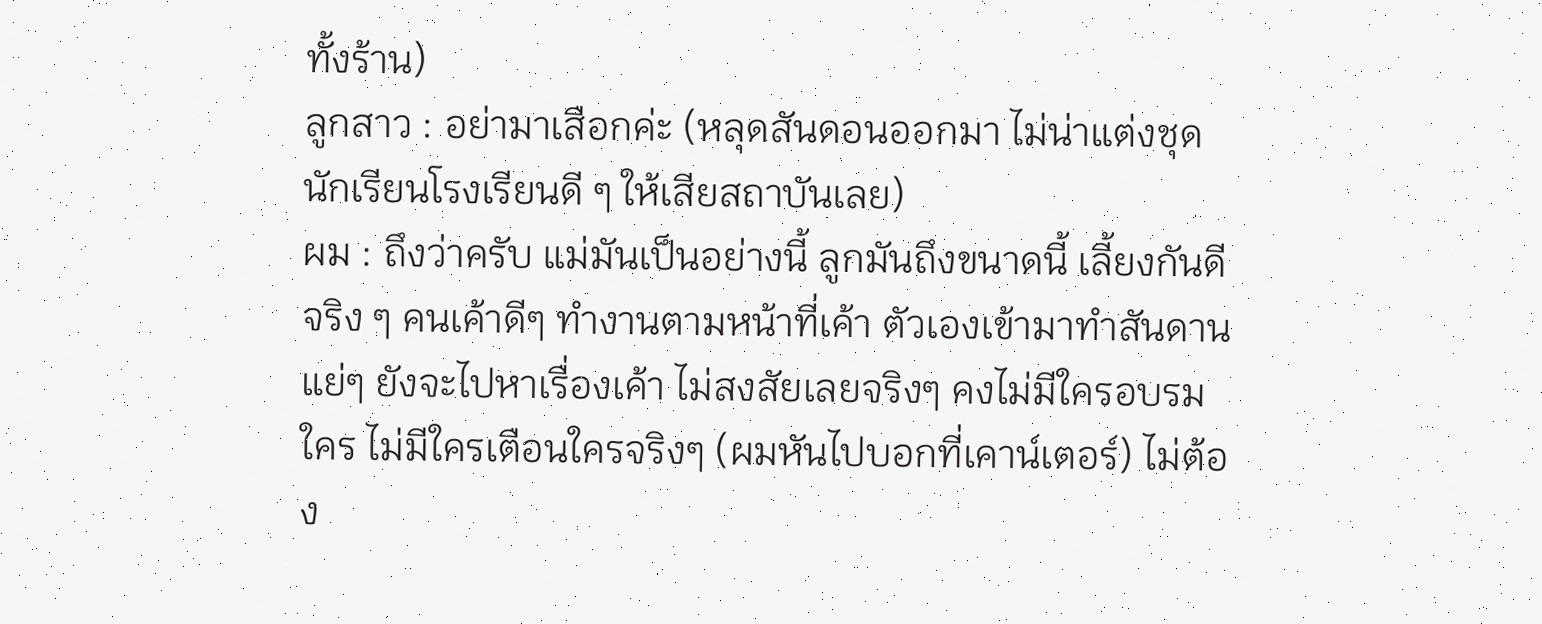ทั้งร้าน)
ลูกสาว : อย่ามาเสือกค่ะ (หลุดสันดอนออกมา ไม่น่าแต่งชุดนักเรียนโรงเรียนดี ๆ ให้เสียสถาบันเลย)
ผม : ถึงว่าครับ แม่มันเป็นอย่างนี้ ลูกมันถึงขนาดนี้ เลี้ยงกันดีจริง ๆ คนเค้าดีๆ ทำงานตามหน้าที่เค้า ตัวเองเข้ามาทำสันดานแย่ๆ ยังจะไปหาเรื่องเค้า ไม่สงสัยเลยจริงๆ คงไม่มีใครอบรมใคร ไม่มีใครเตือนใครจริงๆ (ผมหันไปบอกที่เคาน์เตอร์) ไม่ต้อง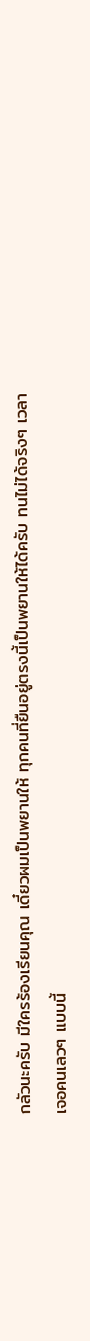กลัวนะครับ มีใครร้องเรียนคุณ เดี๋ยวผมเป็นพยานให้ ทุกคนที่ยืนอยู่ตรงนี้เป็นพยานให้ได้ครับ ทนไม่ได้จริงๆ เวลาเจอคนเลวๆ แบบนี้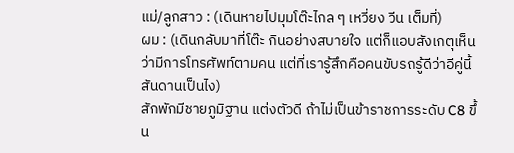แม่/ลูกสาว : (เดินหายไปมุมโต๊ะไกล ๆ เหวี่ยง วีน เต็มที่)
ผม : (เดินกลับมาที่โต๊ะ กินอย่างสบายใจ แต่ก็แอบสังเกตุเห็นว่ามีการโทรศัพท์ตามคน แต่ที่เรารู้สึกคือคนขับรถรู้ดีว่าอีคู่นี้สันดานเป็นไง)
สักพักมีชายภูมิฐาน แต่งตัวดี ถ้าไม่เป็นข้าราชการระดับ C8 ขึ้น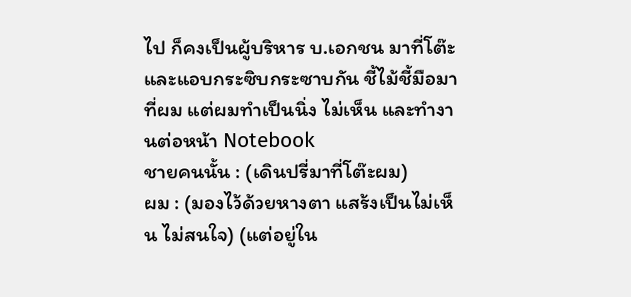ไป ก็คงเป็นผู้บริหาร บ.เอกชน มาที่โต๊ะ และแอบกระซิบกระซาบกัน ชี้ไม้ชี้มือมาที่ผม แต่ผมทำเป็นนิ่ง ไม่เห็น และทำงานต่อหน้า Notebook
ชายคนนั้น : (เดินปรี่มาที่โต๊ะผม)
ผม : (มองไว้ด้วยหางตา แสร้งเป็นไม่เห็น ไม่สนใจ) (แต่อยู่ใน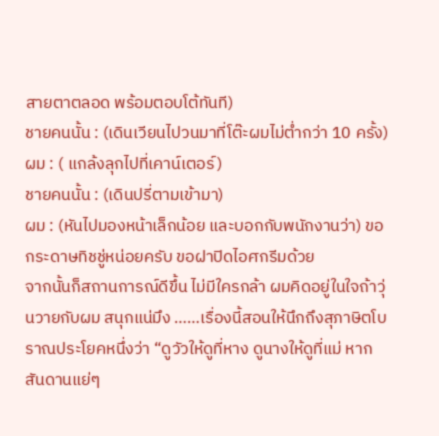สายตาตลอด พร้อมตอบโต้ทันที)
ชายคนนั้น : (เดินเวียนไปวนมาที่โต๊ะผมไม่ต่ำกว่า 10 ครั้ง)
ผม : ( แกล้งลุกไปที่เคาน์เตอร์)
ชายคนนั้น : (เดินปรี่ตามเข้ามา)
ผม : (หันไปมองหน้าเล็กน้อย และบอกกับพนักงานว่า) ขอกระดาษทิชชู่หน่อยครับ ขอฝาปิดไอศกรีมด้วย
จากนั้นก็สถานการณ์ดีขึ้น ไม่มีใครกล้า ผมคิดอยู่ในใจถ้าวุ่นวายกับผม สนุกแน่มึง ……เรื่องนี้สอนให้นึกถึงสุภาษิตโบราณประโยคหนึ่งว่า “ดูวัวให้ดูที่หาง ดูนางให้ดูที่แม่ หากสันดานแย่ๆ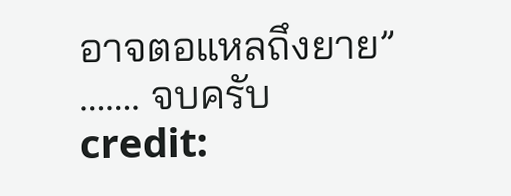อาจตอแหลถึงยาย” ……. จบครับ
credit: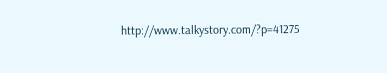http://www.talkystory.com/?p=41275